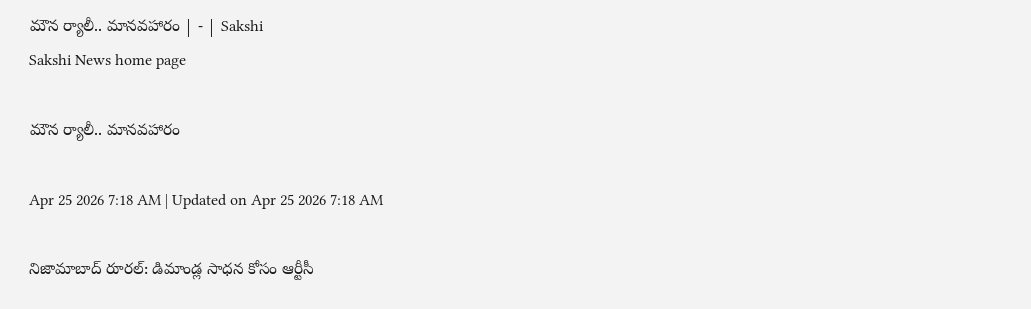మౌన ర్యాలీ.. మానవహారం | - | Sakshi
Sakshi News home page

మౌన ర్యాలీ.. మానవహారం

Apr 25 2026 7:18 AM | Updated on Apr 25 2026 7:18 AM

నిజామాబాద్‌ రూరల్‌: డిమాండ్ల సాధన కోసం ఆర్టీసీ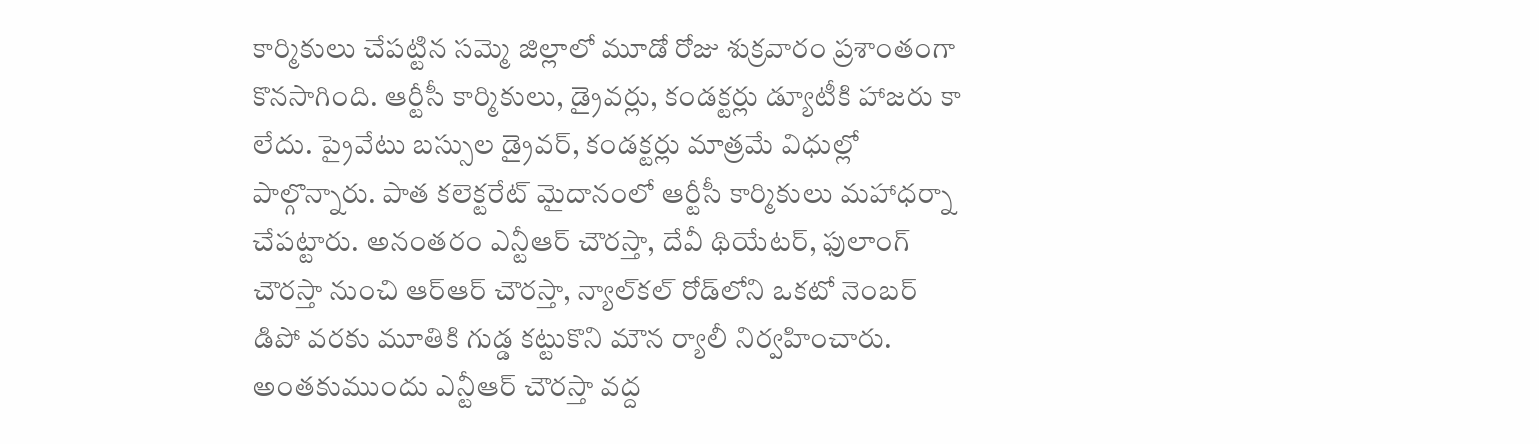కార్మికులు చేపట్టిన సమ్మె జిల్లాలో మూడో రోజు శుక్రవారం ప్రశాంతంగా కొనసాగింది. ఆర్టీసీ కార్మికులు, డ్రైవర్లు, కండక్టర్లు డ్యూటీకి హాజరు కా లేదు. ప్రైవేటు బస్సుల డ్రైవర్‌, కండక్టర్లు మాత్రమే విధుల్లో పాల్గొన్నారు. పాత కలెక్టరేట్‌ మైదానంలో ఆర్టీసీ కార్మికులు మహాధర్నా చేపట్టారు. అనంతరం ఎన్టీఆర్‌ చౌరస్తా, దేవీ థియేటర్‌, ఫులాంగ్‌ చౌరస్తా నుంచి ఆర్‌ఆర్‌ చౌరస్తా, న్యాల్‌కల్‌ రోడ్‌లోని ఒకటో నెంబర్‌ డిపో వరకు మూతికి గుడ్డ కట్టుకొని మౌన ర్యాలీ నిర్వహించారు. అంతకుముందు ఎన్టీఆర్‌ చౌరస్తా వద్ద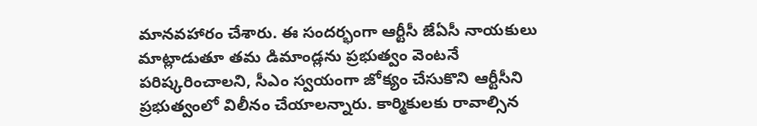మానవహారం చేశారు. ఈ సందర్భంగా ఆర్టీసీ జేఏసీ నాయకులు మాట్లాడుతూ తమ డిమాండ్లను ప్రభుత్వం వెంటనే పరిష్కరించాలని, సీఎం స్వయంగా జోక్యం చేసుకొని ఆర్టీసీని ప్రభుత్వంలో విలీనం చేయాలన్నారు. కార్మికులకు రావాల్సిన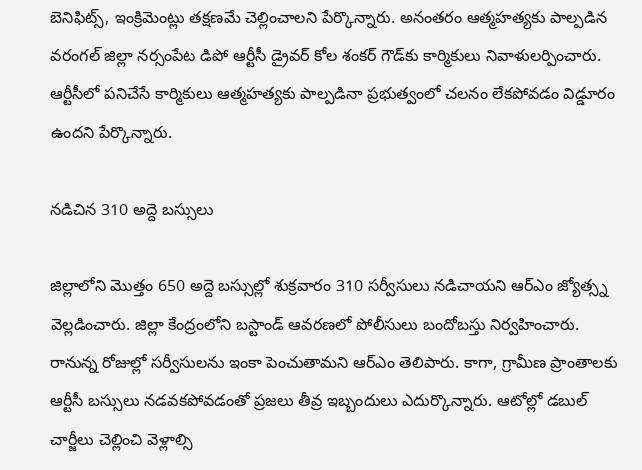బెనిఫిట్స్‌, ఇంక్రిమెంట్లు తక్షణమే చెల్లించాలని పేర్కొన్నారు. అనంతరం ఆత్మహత్యకు పాల్పడిన వరంగల్‌ జిల్లా నర్సంపేట డిపో ఆర్టీసీ డ్రైవర్‌ కోల శంకర్‌ గౌడ్‌కు కార్మికులు నివాళులర్పించారు. ఆర్టీసీలో పనిచేసే కార్మికులు ఆత్మహత్యకు పాల్పడినా ప్రభుత్వంలో చలనం లేకపోవడం విడ్డూరం ఉందని పేర్కొన్నారు.

నడిచిన 310 అద్దె బస్సులు

జిల్లాలోని మొత్తం 650 అద్దె బస్సుల్లో శుక్రవారం 310 సర్వీసులు నడిచాయని ఆర్‌ఎం జ్యోత్స్న వెల్లడించారు. జిల్లా కేంద్రంలోని బస్టాండ్‌ ఆవరణలో పోలీసులు బందోబస్తు నిర్వహించారు. రానున్న రోజుల్లో సర్వీసులను ఇంకా పెంచుతామని ఆర్‌ఎం తెలిపారు. కాగా, గ్రామీణ ప్రాంతాలకు ఆర్టీసీ బస్సులు నడవకపోవడంతో ప్రజలు తీవ్ర ఇబ్బందులు ఎదుర్కొన్నారు. ఆటోల్లో డబుల్‌ చార్జీలు చెల్లించి వెళ్లాల్సి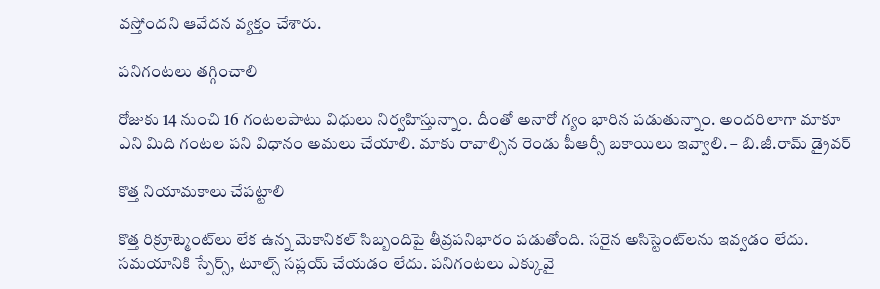వస్తోందని ఆవేదన వ్యక్తం చేశారు.

పనిగంటలు తగ్గించాలి

రోజుకు 14 నుంచి 16 గంటలపాటు విధులు నిర్వహిస్తున్నాం. దీంతో అనారో గ్యం భారిన పడుతున్నాం. అందరిలాగా మాకూ ఎని మిది గంటల పని విధానం అమలు చేయాలి. మాకు రావాల్సిన రెండు పీఆర్సీ బకాయిలు ఇవ్వాలి. – బి.జీ.రామ్‌ డ్రైవర్‌

కొత్త నియామకాలు చేపట్టాలి

కొత్త రిక్రూట్మెంట్‌లు లేక ఉన్న మెకానికల్‌ సిబ్బందిపై తీవ్రపనిభారం పడుతోంది. సరైన అసిస్టెంట్‌లను ఇవ్వడం లేదు. సమయానికి స్పేర్స్‌, టూల్స్‌ సప్లయ్‌ చేయడం లేదు. పనిగంటలు ఎక్కువై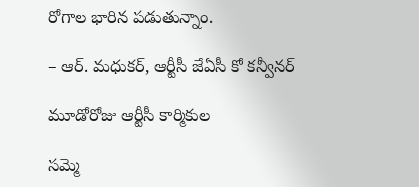రోగాల భారిన పడుతున్నాం.

– ఆర్‌. మధుకర్‌, ఆర్టీసీ జేఏసీ కో కన్వీనర్‌

మూడోరోజు ఆర్టీసీ కార్మికుల

సమ్మె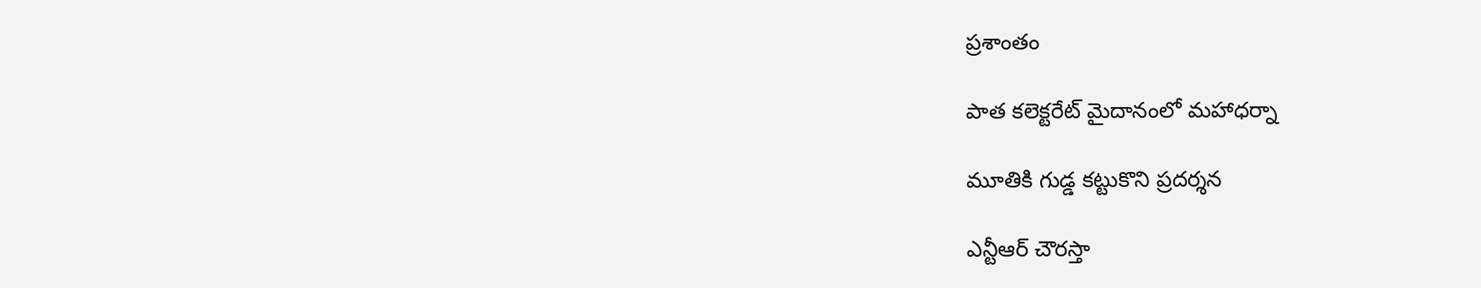ప్రశాంతం

పాత కలెక్టరేట్‌ మైదానంలో మహాధర్నా

మూతికి గుడ్డ కట్టుకొని ప్రదర్శన

ఎన్టీఆర్‌ చౌరస్తా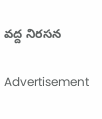వద్ద నిరసన

Advertisement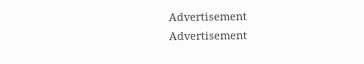Advertisement
Advertisement